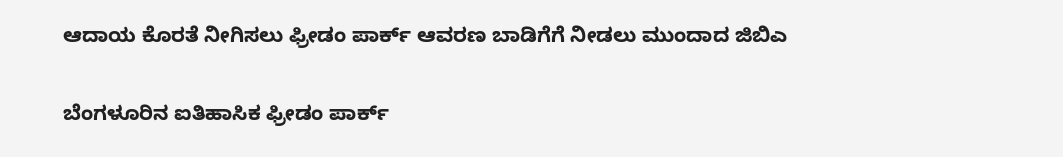ಆದಾಯ ಕೊರತೆ ನೀಗಿಸಲು ಫ್ರೀಡಂ ಪಾರ್ಕ್ ಆವರಣ ಬಾಡಿಗೆಗೆ ನೀಡಲು ಮುಂದಾದ ಜಿಬಿಎ

ಬೆಂಗಳೂರಿನ ಐತಿಹಾಸಿಕ ಫ್ರೀಡಂ ಪಾರ್ಕ್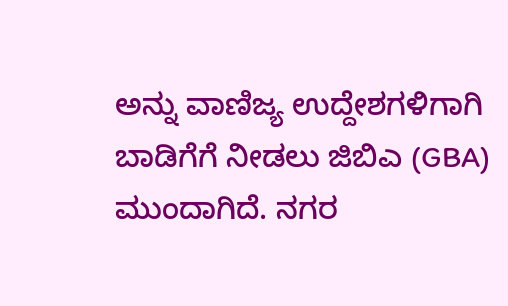ಅನ್ನು ವಾಣಿಜ್ಯ ಉದ್ದೇಶಗಳಿಗಾಗಿ ಬಾಡಿಗೆಗೆ ನೀಡಲು ಜಿಬಿಎ (GBA) ಮುಂದಾಗಿದೆ. ನಗರ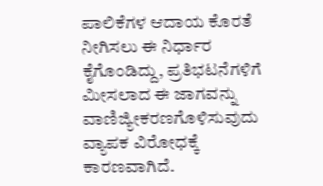ಪಾಲಿಕೆಗಳ ಆದಾಯ ಕೊರತೆ ನೀಗಿಸಲು ಈ ನಿರ್ಧಾರ ಕೈಗೊಂಡಿದ್ದು, ಪ್ರತಿಭಟನೆಗಳಿಗೆ ಮೀಸಲಾದ ಈ ಜಾಗವನ್ನು ವಾಣಿಜ್ಯೀಕರಣಗೊಳಿಸುವುದು ವ್ಯಾಪಕ ವಿರೋಧಕ್ಕೆ ಕಾರಣವಾಗಿದೆ.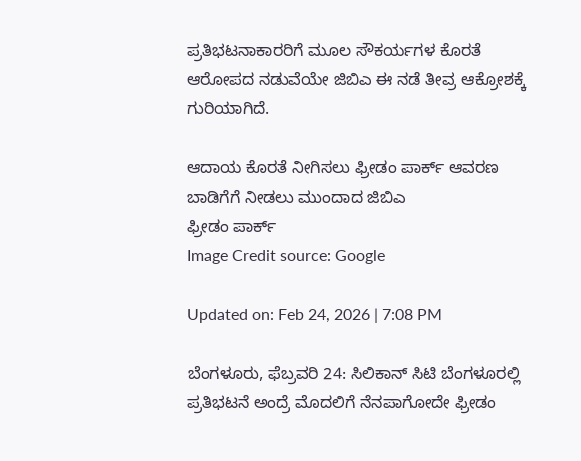ಪ್ರತಿಭಟನಾಕಾರರಿಗೆ ಮೂಲ ಸೌಕರ್ಯಗಳ ಕೊರತೆ ಆರೋಪದ ನಡುವೆಯೇ ಜಿಬಿಎ ಈ ನಡೆ ತೀವ್ರ ಆಕ್ರೋಶಕ್ಕೆ ಗುರಿಯಾಗಿದೆ.

ಆದಾಯ ಕೊರತೆ ನೀಗಿಸಲು ಫ್ರೀಡಂ ಪಾರ್ಕ್ ಆವರಣ ಬಾಡಿಗೆಗೆ ನೀಡಲು ಮುಂದಾದ ಜಿಬಿಎ
ಫ್ರೀಡಂ ಪಾರ್ಕ್
Image Credit source: Google

Updated on: Feb 24, 2026 | 7:08 PM

ಬೆಂಗಳೂರು, ಫೆಬ್ರವರಿ 24: ಸಿಲಿಕಾನ್ ಸಿಟಿ ಬೆಂಗಳೂರಲ್ಲಿ ಪ್ರತಿಭಟನೆ ಅಂದ್ರೆ ಮೊದಲಿಗೆ ನೆನಪಾಗೋದೇ ಫ್ರೀಡಂ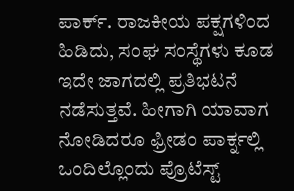ಪಾರ್ಕ್. ರಾಜಕೀಯ ಪಕ್ಷಗಳಿಂದ ಹಿಡಿದು, ಸಂಘ ಸಂಸ್ಥೆಗಳು ಕೂಡ ಇದೇ ಜಾಗದಲ್ಲಿ ಪ್ರತಿಭಟನೆ ನಡೆಸುತ್ತವೆ. ಹೀಗಾಗಿ ಯಾವಾಗ ನೋಡಿದರೂ ಫ್ರೀಡಂ ಪಾರ್ಕ್ನಲ್ಲಿ ಒಂದಿಲ್ಲೊಂದು ಪ್ರೊಟೆಸ್ಟ್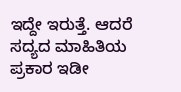ಇದ್ದೇ ಇರುತ್ತೆ. ಆದರೆ ಸದ್ಯದ ಮಾಹಿತಿಯ ಪ್ರಕಾರ ಇಡೀ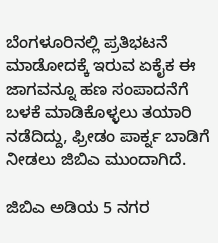ಬೆಂಗಳೂರಿನಲ್ಲಿ ಪ್ರತಿಭಟನೆ ಮಾಡೋದಕ್ಕೆ ಇರುವ ಏಕೈಕ ಈ ಜಾಗವನ್ನೂ ಹಣ ಸಂಪಾದನೆಗೆ ಬಳಕೆ ಮಾಡಿಕೊಳ್ಳಲು ತಯಾರಿ ನಡೆದಿದ್ದು, ಫ್ರೀಡಂ ಪಾರ್ಕ್ನ ಬಾಡಿಗೆ ನೀಡಲು ಜಿಬಿಎ ಮುಂದಾಗಿದೆ.

ಜಿಬಿಎ ಅಡಿಯ 5 ನಗರ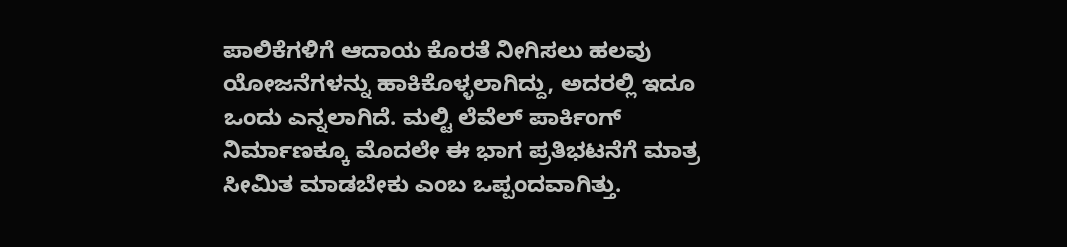ಪಾಲಿಕೆಗಳಿಗೆ ಆದಾಯ ಕೊರತೆ ನೀಗಿಸಲು ಹಲವು ಯೋಜನೆಗಳನ್ನು ಹಾಕಿಕೊಳ್ಳಲಾಗಿದ್ದು, ಅದರಲ್ಲಿ ಇದೂ ಒಂದು ಎನ್ನಲಾಗಿದೆ. ಮಲ್ಟಿ ಲೆವೆಲ್ ಪಾರ್ಕಿಂಗ್ ನಿರ್ಮಾಣಕ್ಕೂ ಮೊದಲೇ ಈ ಭಾಗ ಪ್ರತಿಭಟನೆಗೆ ಮಾತ್ರ ಸೀಮಿತ ಮಾಡಬೇಕು ಎಂಬ ಒಪ್ಪಂದವಾಗಿತ್ತು.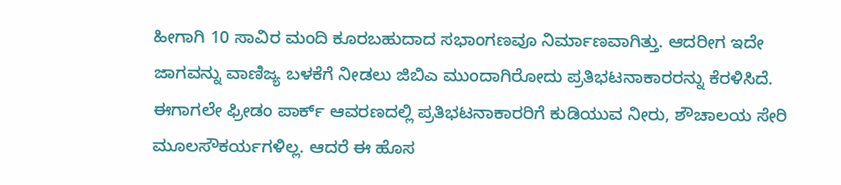ಹೀಗಾಗಿ 10 ಸಾವಿರ ಮಂದಿ ಕೂರಬಹುದಾದ ಸಭಾಂಗಣವೂ ನಿರ್ಮಾಣವಾಗಿತ್ತು. ಆದರೀಗ ಇದೇ ಜಾಗವನ್ನು ವಾಣಿಜ್ಯ ಬಳಕೆಗೆ ನೀಡಲು ಜಿಬಿಎ ಮುಂದಾಗಿರೋದು ಪ್ರತಿಭಟನಾಕಾರರನ್ನು ಕೆರಳಿಸಿದೆ. ಈಗಾಗಲೇ ಫ್ರೀಡಂ ಪಾರ್ಕ್ ಆವರಣದಲ್ಲಿ ಪ್ರತಿಭಟನಾಕಾರರಿಗೆ ಕುಡಿಯುವ ನೀರು, ಶೌಚಾಲಯ ಸೇರಿ ಮೂಲಸೌಕರ್ಯಗಳಿಲ್ಲ. ಆದರೆ ಈ ಹೊಸ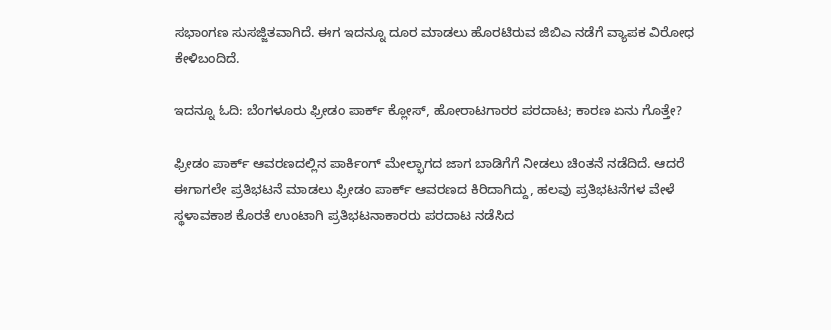ಸಭಾಂಗಣ ಸುಸಜ್ಜಿತವಾಗಿದೆ. ಈಗ ಇದನ್ನೂ ದೂರ ಮಾಡಲು ಹೊರಟಿರುವ ಜಿಬಿಎ ನಡೆಗೆ ವ್ಯಾಪಕ ವಿರೋಧ ಕೇಳಿಬಂದಿದೆ.

ಇದನ್ನೂ ಓದಿ: ಬೆಂಗಳೂರು ಫ್ರೀಡಂ ಪಾರ್ಕ್ ಕ್ಲೋಸ್, ಹೋರಾಟಗಾರರ ಪರದಾಟ; ಕಾರಣ ಏನು ಗೊತ್ತೇ?

ಫ್ರೀಡಂ ಪಾರ್ಕ್ ಆವರಣದಲ್ಲಿನ ಪಾರ್ಕಿಂಗ್ ಮೇಲ್ಭಾಗದ ಜಾಗ ಬಾಡಿಗೆಗೆ ನೀಡಲು ಚಿಂತನೆ ನಡೆದಿದೆ. ಆದರೆ ಈಗಾಗಲೇ ಪ್ರತಿಭಟನೆ ಮಾಡಲು ಫ್ರೀಡಂ ಪಾರ್ಕ್ ಆವರಣದ ಕಿರಿದಾಗಿದ್ದು, ಹಲವು ಪ್ರತಿಭಟನೆಗಳ ವೇಳೆ ಸ್ಥಳಾವಕಾಶ ಕೊರತೆ ಉಂಟಾಗಿ ಪ್ರತಿಭಟನಾಕಾರರು ಪರದಾಟ ನಡೆಸಿದ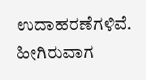ಉದಾಹರಣೆಗಳಿವೆ. ಹೀಗಿರುವಾಗ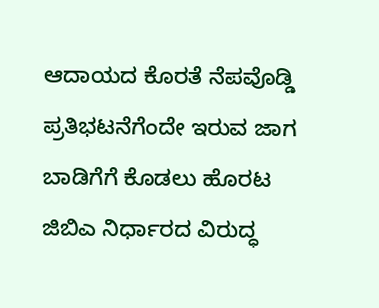ಆದಾಯದ ಕೊರತೆ ನೆಪವೊಡ್ಡಿ ಪ್ರತಿಭಟನೆಗೆಂದೇ ಇರುವ ಜಾಗ ಬಾಡಿಗೆಗೆ ಕೊಡಲು ಹೊರಟ ಜಿಬಿಎ ನಿರ್ಧಾರದ ವಿರುದ್ಧ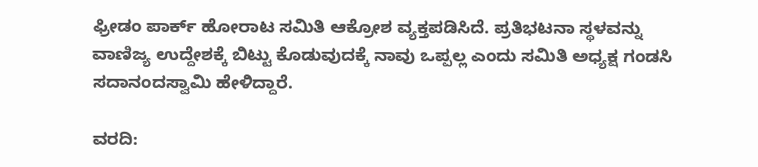ಫ್ರೀಡಂ ಪಾರ್ಕ್ ಹೋರಾಟ ಸಮಿತಿ ಆಕ್ರೋಶ ವ್ಯಕ್ತಪಡಿಸಿದೆ. ಪ್ರತಿಭಟನಾ ಸ್ಥಳವನ್ನು ವಾಣಿಜ್ಯ ಉದ್ದೇಶಕ್ಕೆ ಬಿಟ್ಟು ಕೊಡುವುದಕ್ಕೆ ನಾವು ಒಪ್ಪಲ್ಲ ಎಂದು ಸಮಿತಿ ಅಧ್ಯಕ್ಷ ಗಂಡಸಿ ಸದಾನಂದಸ್ವಾಮಿ ಹೇಳಿದ್ದಾರೆ.

ವರದಿ: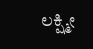ಲಕ್ಷ್ಮೀ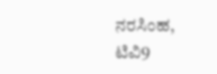ನರಸಿಂಹ, ಟಿವಿ9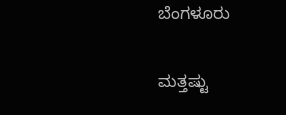ಬೆಂಗಳೂರು

ಮತ್ತಷ್ಟು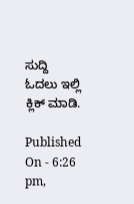ಸುದ್ದಿ ಓದಲು ಇಲ್ಲಿ ಕ್ಲಿಕ್ ಮಾಡಿ.

Published On - 6:26 pm,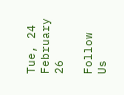Tue, 24 February 26

Follow Us